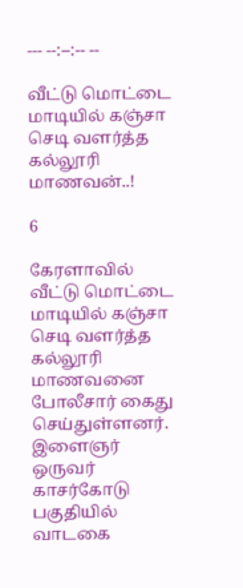--- --:--:-- --

வீட்டு மொட்டை மாடியில் கஞ்சா செடி வளர்த்த கல்லூரி மாணவன்..!

6

கேரளாவில் வீட்டு மொட்டை மாடியில் கஞ்சா செடி வளர்த்த கல்லூரி மாணவனை போலீசார் கைது செய்துள்ளனர். இளைஞர் ஒருவர் காசர்கோடு பகுதியில் வாடகை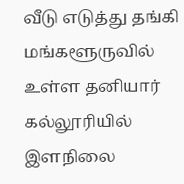வீடு எடுத்து தங்கி மங்களூருவில் உள்ள தனியார் கல்லூரியில் இளநிலை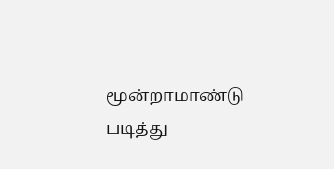மூன்றாமாண்டு படித்து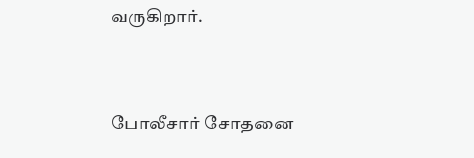வருகிறார்.



போலீசார் சோதனை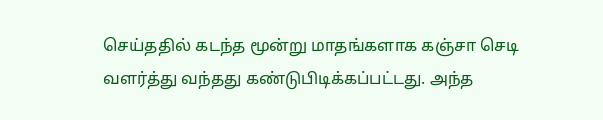செய்ததில் கடந்த மூன்று மாதங்களாக கஞ்சா செடி வளர்த்து வந்தது கண்டுபிடிக்கப்பட்டது. அந்த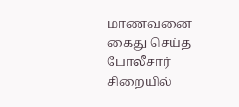மாணவனை கைது செய்த போலீசார் சிறையில்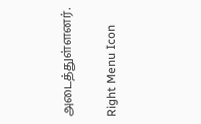அடைத்துள்ளனர்.

Right Menu Icon